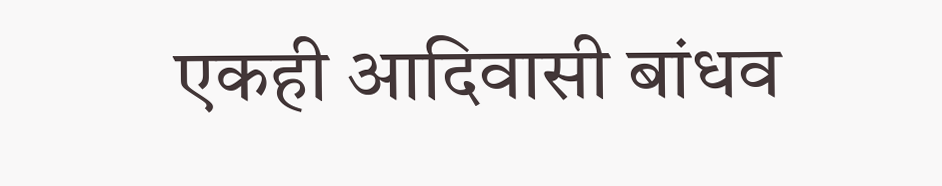एकही आदिवासी बांधव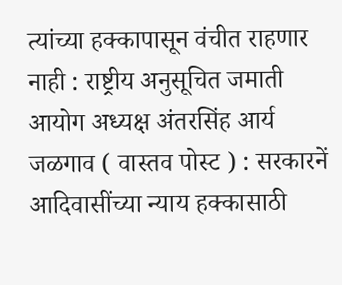त्यांच्या हक्कापासून वंचीत राहणार नाही : राष्ट्रीय अनुसूचित जमाती आयोग अध्यक्ष अंतरसिंह आर्य
जळगाव ( वास्तव पोस्ट ) : सरकारनें आदिवासींच्या न्याय हक्कासाठी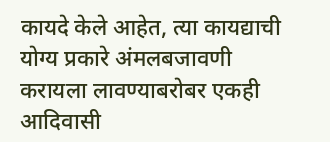कायदे केले आहेत, त्या कायद्याची योग्य प्रकारे अंमलबजावणी करायला लावण्याबरोबर एकही आदिवासी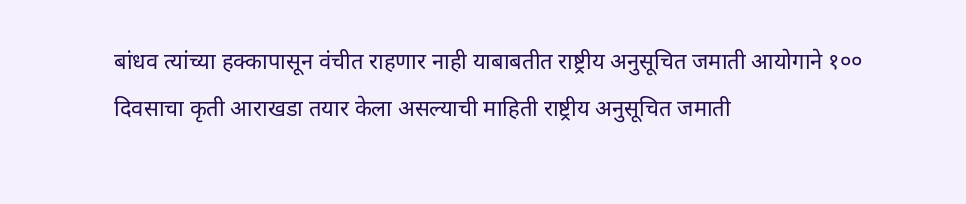बांधव त्यांच्या हक्कापासून वंचीत राहणार नाही याबाबतीत राष्ट्रीय अनुसूचित जमाती आयोगाने १०० दिवसाचा कृती आराखडा तयार केला असल्याची माहिती राष्ट्रीय अनुसूचित जमाती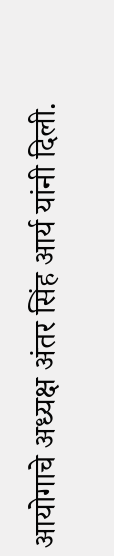आयोगाचे अध्यक्ष अंतर सिंह आर्य यांनी दिली.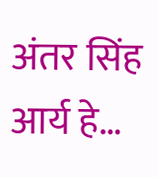अंतर सिंह आर्य हे…